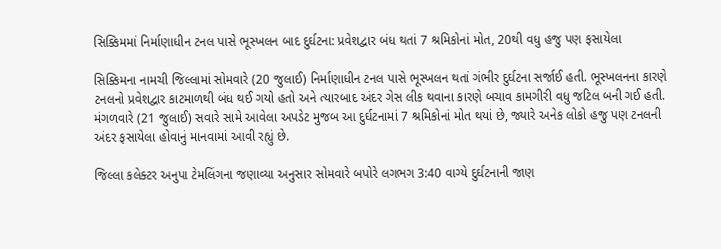સિક્કિમમાં નિર્માણાધીન ટનલ પાસે ભૂસ્ખલન બાદ દુર્ઘટના: પ્રવેશદ્વાર બંધ થતાં 7 શ્રમિકોનાં મોત, 20થી વધુ હજુ પણ ફસાયેલા

સિક્કિમના નામચી જિલ્લામાં સોમવારે (20 જુલાઈ) નિર્માણાધીન ટનલ પાસે ભૂસ્ખલન થતાં ગંભીર દુર્ઘટના સર્જાઈ હતી. ભૂસ્ખલનના કારણે ટનલનો પ્રવેશદ્વાર કાટમાળથી બંધ થઈ ગયો હતો અને ત્યારબાદ અંદર ગેસ લીક થવાના કારણે બચાવ કામગીરી વધુ જટિલ બની ગઈ હતી. મંગળવારે (21 જુલાઈ) સવારે સામે આવેલા અપડેટ મુજબ આ દુર્ઘટનામાં 7 શ્રમિકોનાં મોત થયાં છે, જ્યારે અનેક લોકો હજુ પણ ટનલની અંદર ફસાયેલા હોવાનું માનવામાં આવી રહ્યું છે.

જિલ્લા કલેક્ટર અનુપા ટેમલિંગના જણાવ્યા અનુસાર સોમવારે બપોરે લગભગ 3:40 વાગ્યે દુર્ઘટનાની જાણ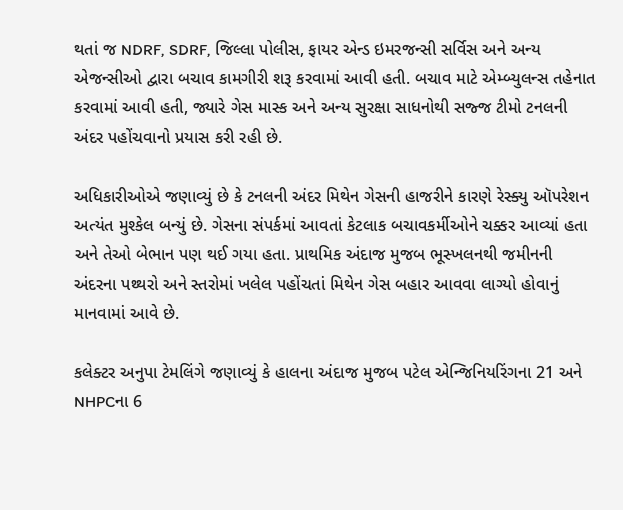થતાં જ NDRF, SDRF, જિલ્લા પોલીસ, ફાયર એન્ડ ઇમરજન્સી સર્વિસ અને અન્ય એજન્સીઓ દ્વારા બચાવ કામગીરી શરૂ કરવામાં આવી હતી. બચાવ માટે એમ્બ્યુલન્સ તહેનાત કરવામાં આવી હતી, જ્યારે ગેસ માસ્ક અને અન્ય સુરક્ષા સાધનોથી સજ્જ ટીમો ટનલની અંદર પહોંચવાનો પ્રયાસ કરી રહી છે.

અધિકારીઓએ જણાવ્યું છે કે ટનલની અંદર મિથેન ગેસની હાજરીને કારણે રેસ્ક્યુ ઑપરેશન અત્યંત મુશ્કેલ બન્યું છે. ગેસના સંપર્કમાં આવતાં કેટલાક બચાવકર્મીઓને ચક્કર આવ્યાં હતા અને તેઓ બેભાન પણ થઈ ગયા હતા. પ્રાથમિક અંદાજ મુજબ ભૂસ્ખલનથી જમીનની અંદરના પથ્થરો અને સ્તરોમાં ખલેલ પહોંચતાં મિથેન ગેસ બહાર આવવા લાગ્યો હોવાનું માનવામાં આવે છે.

કલેક્ટર અનુપા ટેમલિંગે જણાવ્યું કે હાલના અંદાજ મુજબ પટેલ એન્જિનિયરિંગના 21 અને NHPCના 6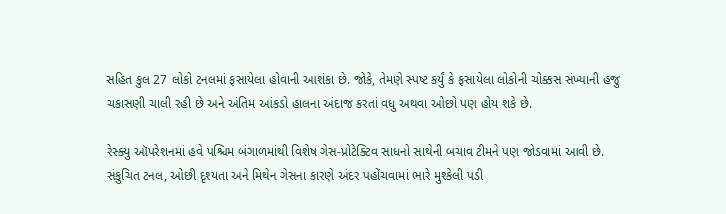સહિત કુલ 27 લોકો ટનલમાં ફસાયેલા હોવાની આશંકા છે. જોકે, તેમણે સ્પષ્ટ કર્યું કે ફસાયેલા લોકોની ચોક્કસ સંખ્યાની હજુ ચકાસણી ચાલી રહી છે અને અંતિમ આંકડો હાલના અંદાજ કરતાં વધુ અથવા ઓછો પણ હોય શકે છે.

રેસ્ક્યુ ઑપરેશનમાં હવે પશ્ચિમ બંગાળમાંથી વિશેષ ગેસ-પ્રોટેક્ટિવ સાધનો સાથેની બચાવ ટીમને પણ જોડવામાં આવી છે. સંકુચિત ટનલ, ઓછી દૃશ્યતા અને મિથેન ગેસના કારણે અંદર પહોંચવામાં ભારે મુશ્કેલી પડી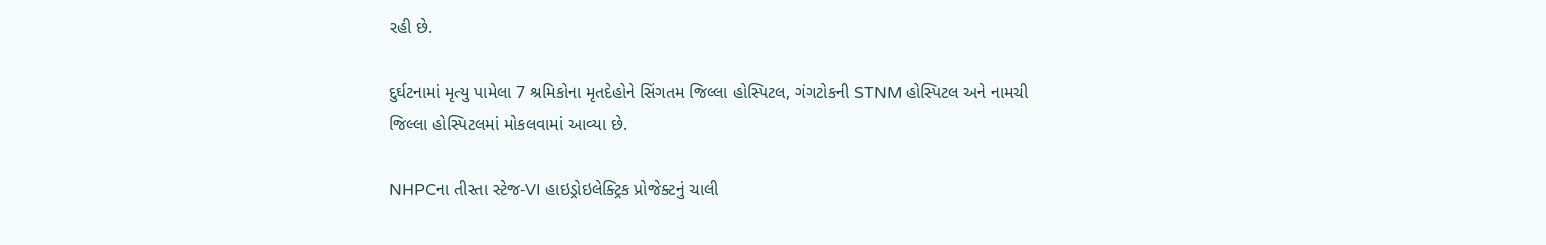રહી છે.

દુર્ઘટનામાં મૃત્યુ પામેલા 7 શ્રમિકોના મૃતદેહોને સિંગતમ જિલ્લા હોસ્પિટલ, ગંગટોકની STNM હોસ્પિટલ અને નામચી જિલ્લા હોસ્પિટલમાં મોકલવામાં આવ્યા છે.

NHPCના તીસ્તા સ્ટેજ-VI હાઇડ્રોઇલેક્ટ્રિક પ્રોજેક્ટનું ચાલી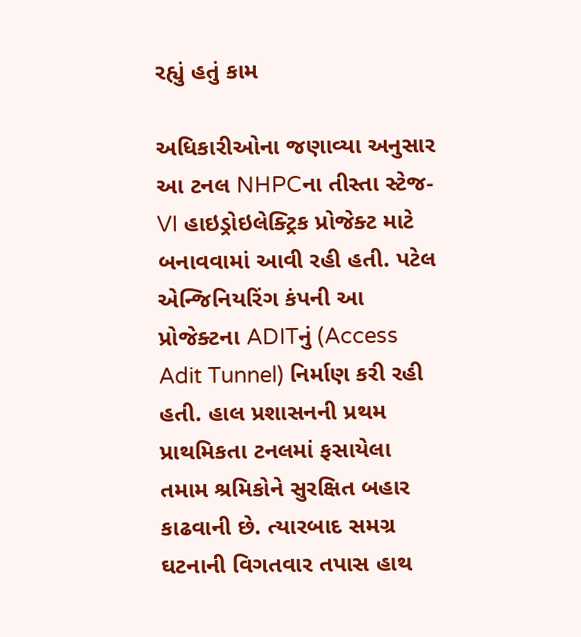રહ્યું હતું કામ

અધિકારીઓના જણાવ્યા અનુસાર આ ટનલ NHPCના તીસ્તા સ્ટેજ-VI હાઇડ્રોઇલેક્ટ્રિક પ્રોજેક્ટ માટે બનાવવામાં આવી રહી હતી. પટેલ એન્જિનિયરિંગ કંપની આ પ્રોજેક્ટના ADITનું (Access Adit Tunnel) નિર્માણ કરી રહી હતી. હાલ પ્રશાસનની પ્રથમ પ્રાથમિકતા ટનલમાં ફસાયેલા તમામ શ્રમિકોને સુરક્ષિત બહાર કાઢવાની છે. ત્યારબાદ સમગ્ર ઘટનાની વિગતવાર તપાસ હાથ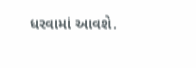ધરવામાં આવશે.